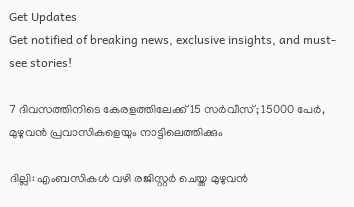Get Updates
Get notified of breaking news, exclusive insights, and must-see stories!

7 ദിവസത്തിനിടെ കേരളത്തിലേക്ക് 15 സര്‍വീസ്; 15000 പേര്‍, മുഴുവന്‍ പ്രവാസികളെയും നാട്ടിലെത്തിക്കും

ദില്ലി: എംബസികള്‍ വഴി രജിസ്റ്റര്‍ ചെയ്ത മുഴുവന്‍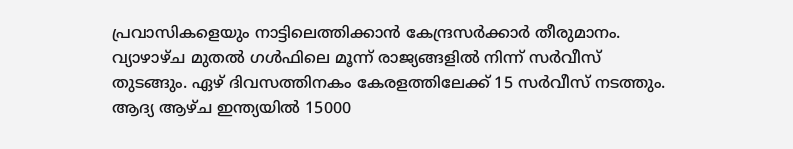പ്രവാസികളെയും നാട്ടിലെത്തിക്കാന്‍ കേന്ദ്രസര്‍ക്കാര്‍ തീരുമാനം. വ്യാഴാഴ്ച മുതല്‍ ഗള്‍ഫിലെ മൂന്ന് രാജ്യങ്ങളില്‍ നിന്ന് സര്‍വീസ് തുടങ്ങും. ഏഴ് ദിവസത്തിനകം കേരളത്തിലേക്ക് 15 സര്‍വീസ് നടത്തും. ആദ്യ ആഴ്ച ഇന്ത്യയില്‍ 15000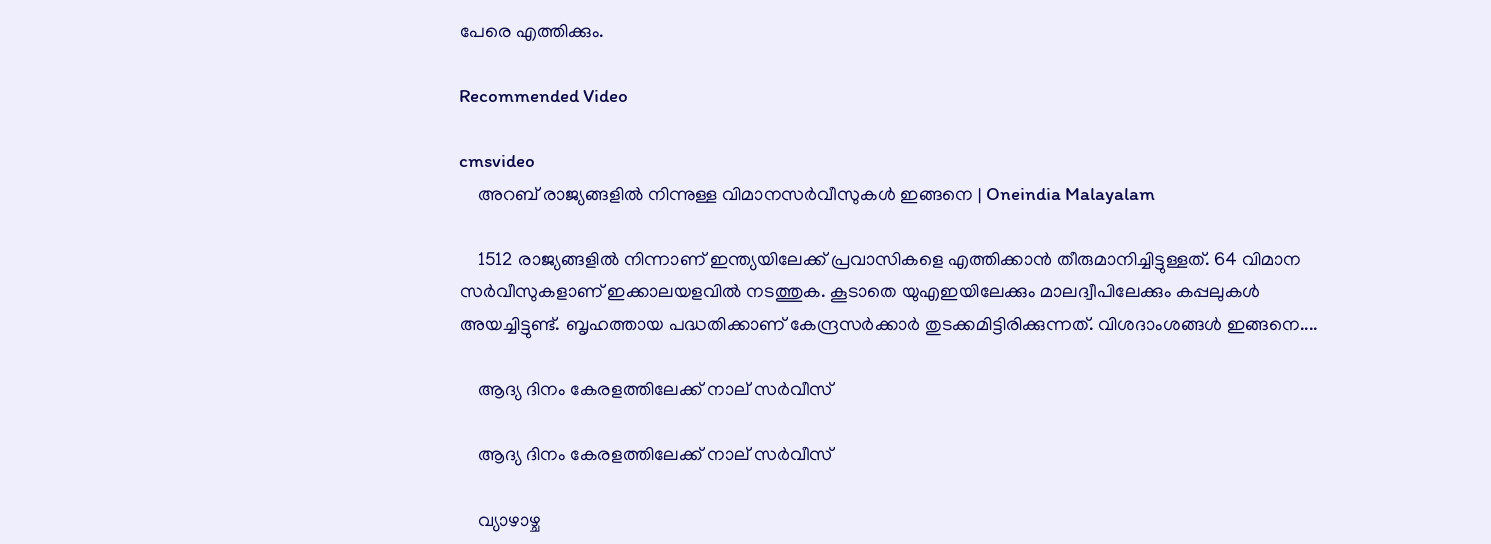പേരെ എത്തിക്കും.

Recommended Video

cmsvideo
    അറബ് രാജ്യങ്ങളിൽ നിന്നുള്ള വിമാനസർവീസുകൾ ഇങ്ങനെ | Oneindia Malayalam

    1512 രാജ്യങ്ങളില്‍ നിന്നാണ് ഇന്ത്യയിലേക്ക് പ്രവാസികളെ എത്തിക്കാന്‍ തീരുമാനിച്ചിട്ടുള്ളത്. 64 വിമാന സര്‍വീസുകളാണ് ഇക്കാലയളവില്‍ നടത്തുക. കൂടാതെ യുഎഇയിലേക്കും മാലദ്വീപിലേക്കും കപ്പലുകള്‍ അയച്ചിട്ടുണ്ട്. ബൃഹത്തായ പദ്ധതിക്കാണ് കേന്ദ്രസര്‍ക്കാര്‍ തുടക്കമിട്ടിരിക്കുന്നത്. വിശദാംശങ്ങള്‍ ഇങ്ങനെ....

    ആദ്യ ദിനം കേരളത്തിലേക്ക് നാല് സര്‍വീസ്

    ആദ്യ ദിനം കേരളത്തിലേക്ക് നാല് സര്‍വീസ്

    വ്യാഴാഴ്ച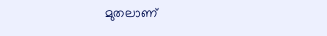മുതലാണ്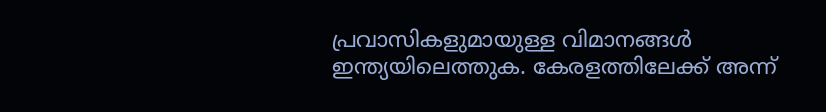പ്രവാസികളുമായുള്ള വിമാനങ്ങള്‍ ഇന്ത്യയിലെത്തുക. കേരളത്തിലേക്ക് അന്ന്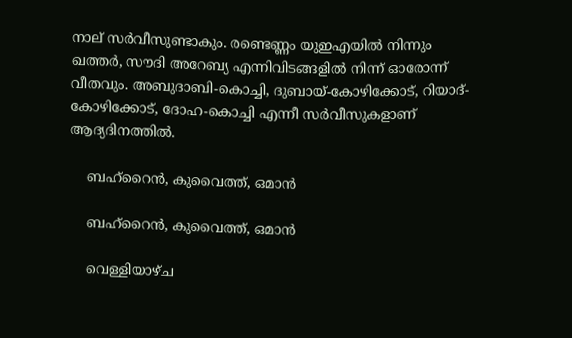നാല് സര്‍വീസുണ്ടാകും. രണ്ടെണ്ണം യുഇഎയില്‍ നിന്നും ഖത്തര്‍, സൗദി അറേബ്യ എന്നിവിടങ്ങളില്‍ നിന്ന് ഓരോന്ന് വീതവും. അബുദാബി-കൊച്ചി, ദുബായ്-കോഴിക്കോട്, റിയാദ്-കോഴിക്കോട്, ദോഹ-കൊച്ചി എന്നീ സര്‍വീസുകളാണ് ആദ്യദിനത്തില്‍.

    ബഹ്‌റൈന്‍, കുവൈത്ത്, ഒമാന്‍

    ബഹ്‌റൈന്‍, കുവൈത്ത്, ഒമാന്‍

    വെള്ളിയാഴ്ച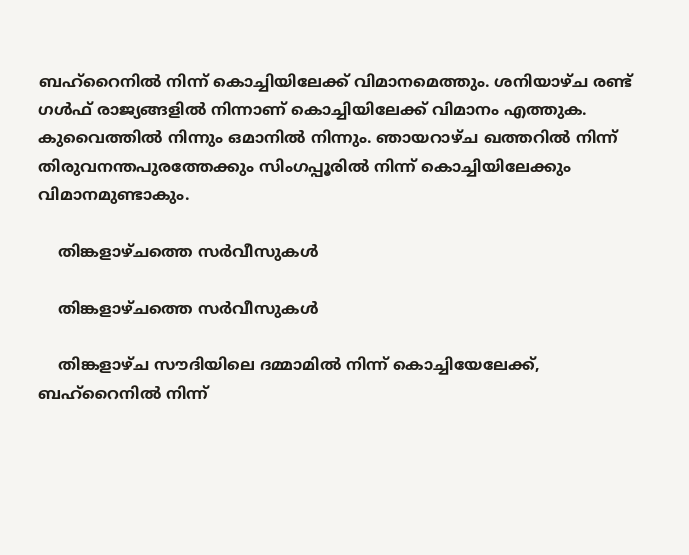ബഹ്‌റൈനില്‍ നിന്ന് കൊച്ചിയിലേക്ക് വിമാനമെത്തും. ശനിയാഴ്ച രണ്ട് ഗള്‍ഫ് രാജ്യങ്ങളില്‍ നിന്നാണ് കൊച്ചിയിലേക്ക് വിമാനം എത്തുക. കുവൈത്തില്‍ നിന്നും ഒമാനില്‍ നിന്നും. ഞായറാഴ്ച ഖത്തറില്‍ നിന്ന് തിരുവനന്തപുരത്തേക്കും സിംഗപ്പൂരില്‍ നിന്ന് കൊച്ചിയിലേക്കും വിമാനമുണ്ടാകും.

    തിങ്കളാഴ്ചത്തെ സര്‍വീസുകള്‍

    തിങ്കളാഴ്ചത്തെ സര്‍വീസുകള്‍

    തിങ്കളാഴ്ച സൗദിയിലെ ദമ്മാമില്‍ നിന്ന് കൊച്ചിയേലേക്ക്, ബഹ്‌റൈനില്‍ നിന്ന്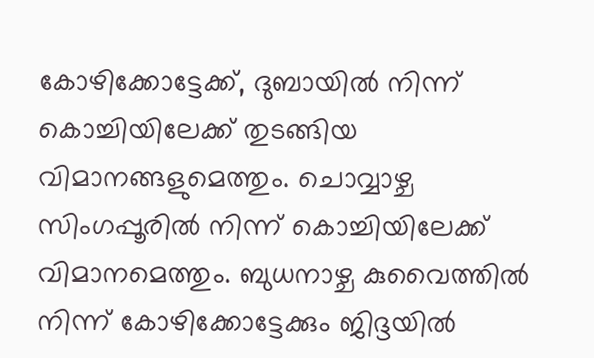കോഴിക്കോട്ടേക്ക്, ദുബായില്‍ നിന്ന് കൊച്ചിയിലേക്ക് തുടങ്ങിയ വിമാനങ്ങളുമെത്തും. ചൊവ്വാഴ്ച സിംഗപ്പൂരില്‍ നിന്ന് കൊച്ചിയിലേക്ക് വിമാനമെത്തും. ബുധനാഴ്ച കുവൈത്തില്‍ നിന്ന് കോഴിക്കോട്ടേക്കും ജിദ്ദയില്‍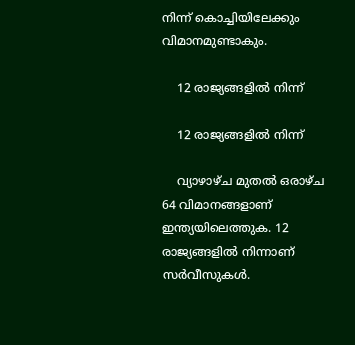നിന്ന് കൊച്ചിയിലേക്കും വിമാനമുണ്ടാകും.

    12 രാജ്യങ്ങളില്‍ നിന്ന്

    12 രാജ്യങ്ങളില്‍ നിന്ന്

    വ്യാഴാഴ്ച മുതല്‍ ഒരാഴ്ച 64 വിമാനങ്ങളാണ് ഇന്ത്യയിലെത്തുക. 12 രാജ്യങ്ങളില്‍ നിന്നാണ് സര്‍വീസുകള്‍.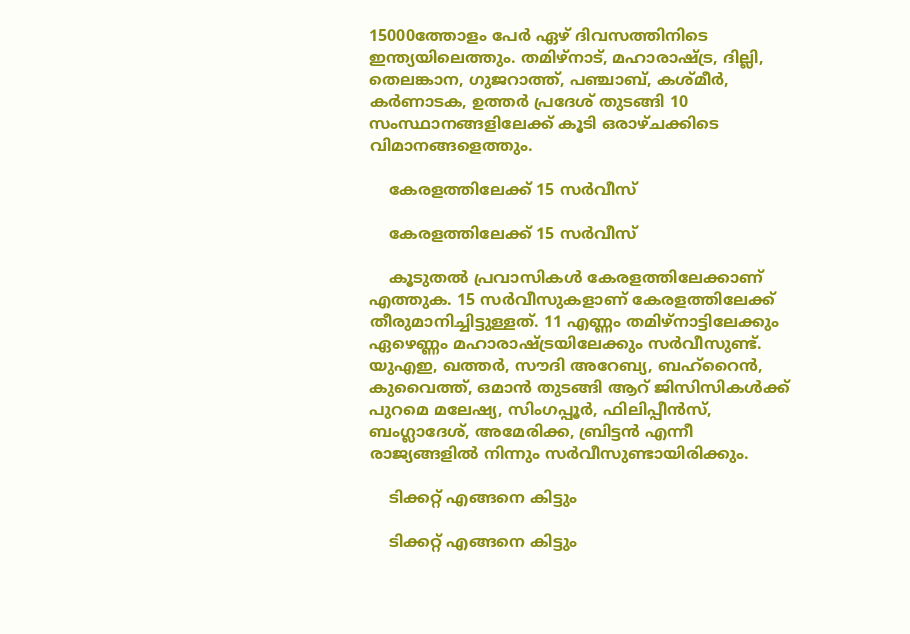15000ത്തോളം പേര്‍ ഏഴ് ദിവസത്തിനിടെ ഇന്ത്യയിലെത്തും. തമിഴ്‌നാട്, മഹാരാഷ്ട്ര, ദില്ലി, തെലങ്കാന, ഗുജറാത്ത്, പഞ്ചാബ്, കശ്മീര്‍, കര്‍ണാടക, ഉത്തര്‍ പ്രദേശ് തുടങ്ങി 10 സംസ്ഥാനങ്ങളിലേക്ക് കൂടി ഒരാഴ്ചക്കിടെ വിമാനങ്ങളെത്തും.

    കേരളത്തിലേക്ക് 15 സര്‍വീസ്

    കേരളത്തിലേക്ക് 15 സര്‍വീസ്

    കൂടുതല്‍ പ്രവാസികള്‍ കേരളത്തിലേക്കാണ് എത്തുക. 15 സര്‍വീസുകളാണ് കേരളത്തിലേക്ക് തീരുമാനിച്ചിട്ടുള്ളത്. 11 എണ്ണം തമിഴ്‌നാട്ടിലേക്കും ഏഴെണ്ണം മഹാരാഷ്ട്രയിലേക്കും സര്‍വീസുണ്ട്. യുഎഇ, ഖത്തര്‍, സൗദി അറേബ്യ, ബഹ്‌റൈന്‍, കുവൈത്ത്, ഒമാന്‍ തുടങ്ങി ആറ് ജിസിസികള്‍ക്ക് പുറമെ മലേഷ്യ, സിംഗപ്പൂര്‍, ഫിലിപ്പീന്‍സ്, ബംഗ്ലാദേശ്, അമേരിക്ക, ബ്രിട്ടന്‍ എന്നീ രാജ്യങ്ങളില്‍ നിന്നും സര്‍വീസുണ്ടായിരിക്കും.

    ടിക്കറ്റ് എങ്ങനെ കിട്ടും

    ടിക്കറ്റ് എങ്ങനെ കിട്ടും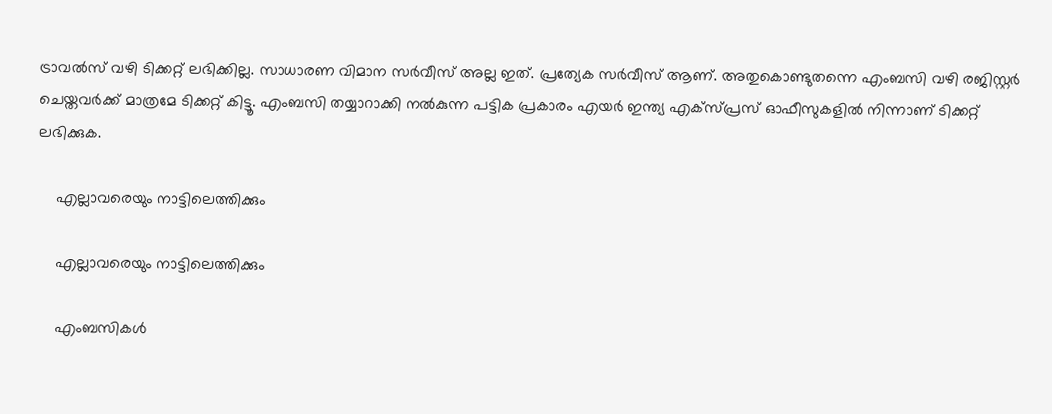ട്രാവല്‍സ് വഴി ടിക്കറ്റ് ലഭിക്കില്ല. സാധാരണ വിമാന സര്‍വീസ് അല്ല ഇത്. പ്രത്യേക സര്‍വീസ് ആണ്. അതുകൊണ്ടുതന്നെ എംബസി വഴി രജിസ്റ്റര്‍ ചെയ്തവര്‍ക്ക് മാത്രമേ ടിക്കറ്റ് കിട്ടൂ. എംബസി തയ്യാറാക്കി നല്‍കുന്ന പട്ടിക പ്രകാരം എയര്‍ ഇന്ത്യ എക്‌സ്പ്രസ് ഓഫീസുകളില്‍ നിന്നാണ് ടിക്കറ്റ് ലഭിക്കുക.

    എല്ലാവരെയും നാട്ടിലെത്തിക്കും

    എല്ലാവരെയും നാട്ടിലെത്തിക്കും

    എംബസികള്‍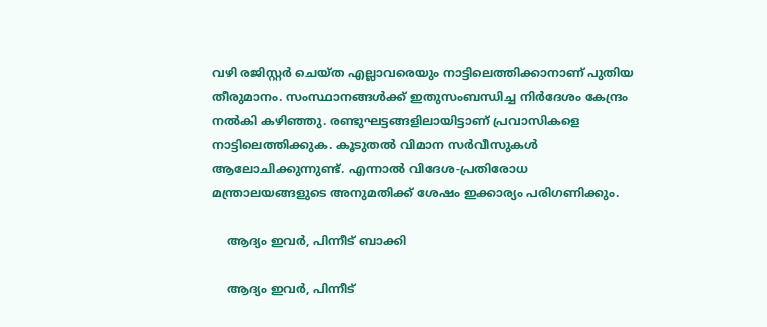വഴി രജിസ്റ്റര്‍ ചെയ്ത എല്ലാവരെയും നാട്ടിലെത്തിക്കാനാണ് പുതിയ തീരുമാനം. സംസ്ഥാനങ്ങള്‍ക്ക് ഇതുസംബന്ധിച്ച നിര്‍ദേശം കേന്ദ്രം നല്‍കി കഴിഞ്ഞു. രണ്ടുഘട്ടങ്ങളിലായിട്ടാണ് പ്രവാസികളെ നാട്ടിലെത്തിക്കുക. കൂടുതല്‍ വിമാന സര്‍വീസുകള്‍ ആലോചിക്കുന്നുണ്ട്. എന്നാല്‍ വിദേശ-പ്രതിരോധ മന്ത്രാലയങ്ങളുടെ അനുമതിക്ക് ശേഷം ഇക്കാര്യം പരിഗണിക്കും.

    ആദ്യം ഇവര്‍, പിന്നീട് ബാക്കി

    ആദ്യം ഇവര്‍, പിന്നീട്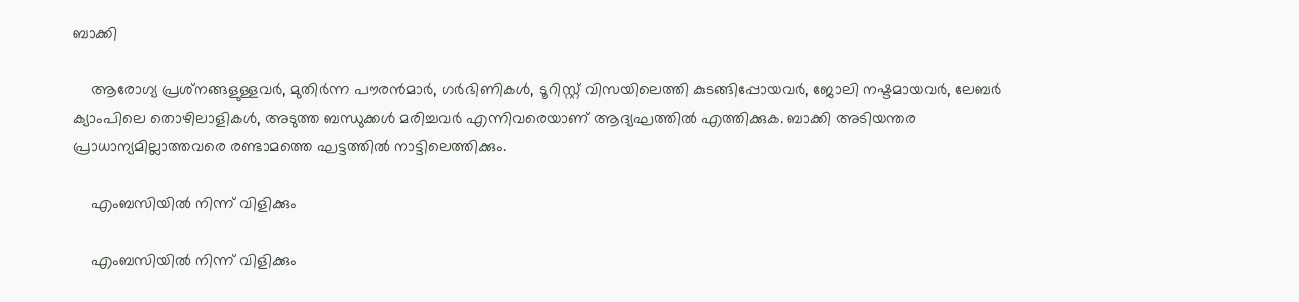ബാക്കി

    ആരോഗ്യ പ്രശ്‌നങ്ങളുള്ളവര്‍, മുതിര്‍ന്ന പൗരന്‍മാര്‍, ഗര്‍ഭിണികള്‍, ടൂറിസ്റ്റ് വിസയിലെത്തി കുടങ്ങിപ്പോയവര്‍, ജോലി നഷ്ടമായവര്‍, ലേബര്‍ ക്യാംപിലെ തൊഴിലാളികള്‍, അടുത്ത ബന്ധുക്കള്‍ മരിച്ചവര്‍ എന്നിവരെയാണ് ആദ്യഘത്തില്‍ എത്തിക്കുക. ബാക്കി അടിയന്തര പ്രാധാന്യമില്ലാത്തവരെ രണ്ടാമത്തെ ഘട്ടത്തില്‍ നാട്ടിലെത്തിക്കും.

    എംബസിയില്‍ നിന്ന് വിളിക്കും

    എംബസിയില്‍ നിന്ന് വിളിക്കും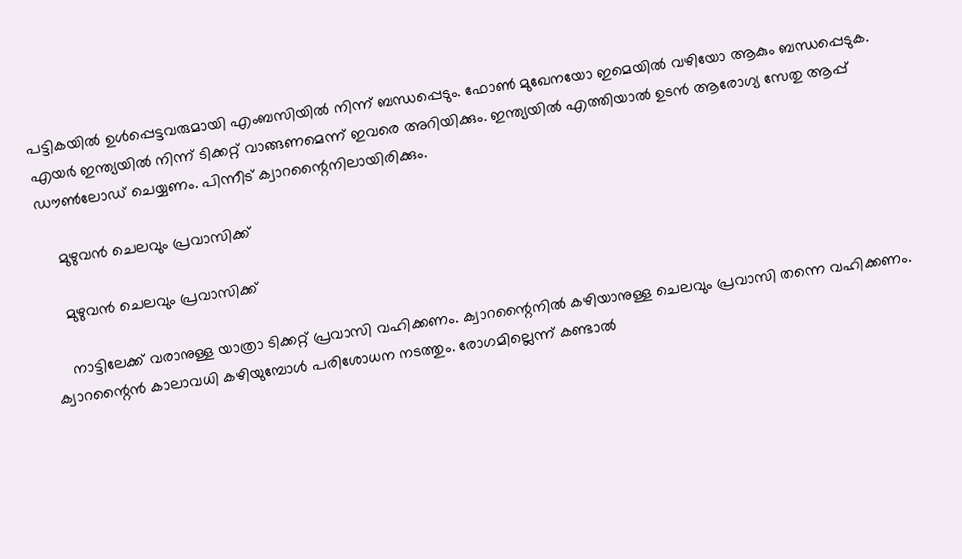പട്ടികയില്‍ ഉള്‍പ്പെട്ടവരുമായി എംബസിയില്‍ നിന്ന് ബന്ധപ്പെടും. ഫോണ്‍ മുഖേനയോ ഇമെയില്‍ വഴിയോ ആകും ബന്ധപ്പെടുക. എയര്‍ ഇന്ത്യയില്‍ നിന്ന് ടിക്കറ്റ് വാങ്ങണമെന്ന് ഇവരെ അറിയിക്കും. ഇന്ത്യയില്‍ എത്തിയാല്‍ ഉടന്‍ ആരോഗ്യ സേതു ആപ്പ് ഡൗണ്‍ലോഡ് ചെയ്യണം. പിന്നീട് ക്വാറന്റൈനിലായിരിക്കും.

    മുഴുവന്‍ ചെലവും പ്രവാസിക്ക്

    മുഴുവന്‍ ചെലവും പ്രവാസിക്ക്

    നാട്ടിലേക്ക് വരാനുള്ള യാത്രാ ടിക്കറ്റ് പ്രവാസി വഹിക്കണം. ക്വാറന്റൈനില്‍ കഴിയാനുള്ള ചെലവും പ്രവാസി തന്നെ വഹിക്കണം. ക്വാറന്റൈന്‍ കാലാവധി കഴിയുമ്പോള്‍ പരിശോധന നടത്തും. രോഗമില്ലെന്ന് കണ്ടാല്‍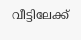വീട്ടിലേക്ക്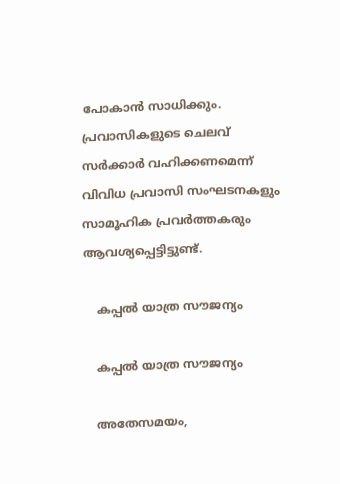പോകാന്‍ സാധിക്കും. പ്രവാസികളുടെ ചെലവ് സര്‍ക്കാര്‍ വഹിക്കണമെന്ന് വിവിധ പ്രവാസി സംഘടനകളും സാമൂഹിക പ്രവര്‍ത്തകരും ആവശ്യപ്പെട്ടിട്ടുണ്ട്.

    കപ്പല്‍ യാത്ര സൗജന്യം

    കപ്പല്‍ യാത്ര സൗജന്യം

    അതേസമയം,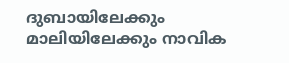ദുബായിലേക്കും മാലിയിലേക്കും നാവിക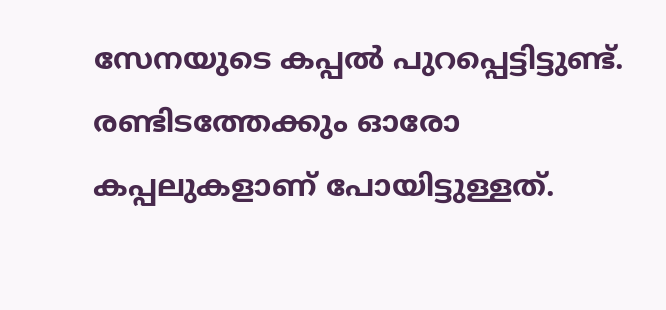സേനയുടെ കപ്പല്‍ പുറപ്പെട്ടിട്ടുണ്ട്. രണ്ടിടത്തേക്കും ഓരോ കപ്പലുകളാണ് പോയിട്ടുള്ളത്.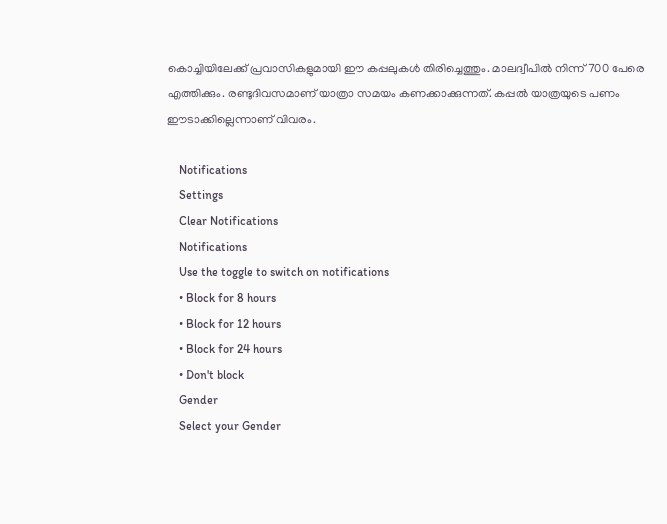കൊച്ചിയിലേക്ക് പ്രവാസികളുമായി ഈ കപ്പലുകള്‍ തിരിച്ചെത്തും. മാലദ്വീപില്‍ നിന്ന് 700 പേരെ എത്തിക്കും. രണ്ടുദിവസമാണ് യാത്രാ സമയം കണക്കാക്കുന്നത്. കപ്പല്‍ യാത്രയുടെ പണം ഈടാക്കില്ലെന്നാണ് വിവരം.

    Notifications
    Settings
    Clear Notifications
    Notifications
    Use the toggle to switch on notifications
    • Block for 8 hours
    • Block for 12 hours
    • Block for 24 hours
    • Don't block
    Gender
    Select your Gender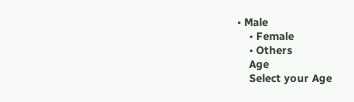• Male
    • Female
    • Others
    Age
    Select your Age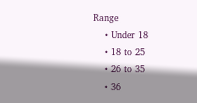Range
    • Under 18
    • 18 to 25
    • 26 to 35
    • 36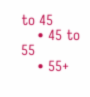to 45
    • 45 to 55
    • 55+